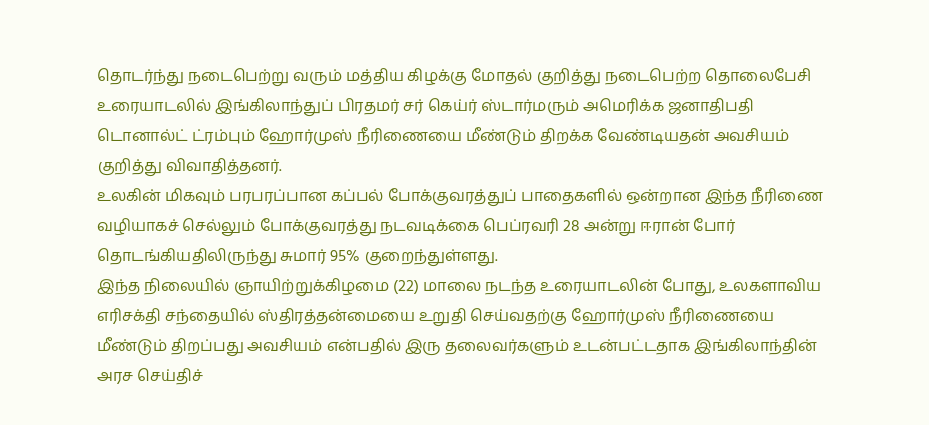தொடர்ந்து நடைபெற்று வரும் மத்திய கிழக்கு மோதல் குறித்து நடைபெற்ற தொலைபேசி உரையாடலில் இங்கிலாந்துப் பிரதமர் சர் கெய்ர் ஸ்டார்மரும் அமெரிக்க ஜனாதிபதி டொனால்ட் ட்ரம்பும் ஹோர்முஸ் நீரிணையை மீண்டும் திறக்க வேண்டியதன் அவசியம் குறித்து விவாதித்தனர்.
உலகின் மிகவும் பரபரப்பான கப்பல் போக்குவரத்துப் பாதைகளில் ஒன்றான இந்த நீரிணை வழியாகச் செல்லும் போக்குவரத்து நடவடிக்கை பெப்ரவரி 28 அன்று ஈரான் போர் தொடங்கியதிலிருந்து சுமார் 95% குறைந்துள்ளது.
இந்த நிலையில் ஞாயிற்றுக்கிழமை (22) மாலை நடந்த உரையாடலின் போது, உலகளாவிய எரிசக்தி சந்தையில் ஸ்திரத்தன்மையை உறுதி செய்வதற்கு ஹோர்முஸ் நீரிணையை மீண்டும் திறப்பது அவசியம் என்பதில் இரு தலைவர்களும் உடன்பட்டதாக இங்கிலாந்தின் அரச செய்திச்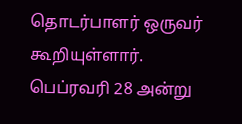தொடர்பாளர் ஒருவர் கூறியுள்ளார்.
பெப்ரவரி 28 அன்று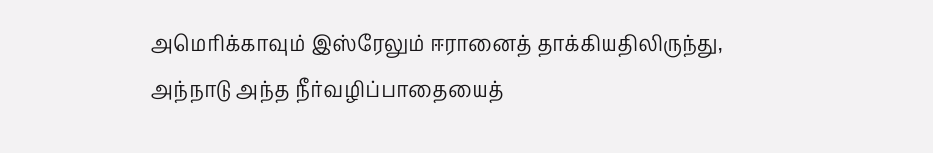அமெரிக்காவும் இஸ்ரேலும் ஈரானைத் தாக்கியதிலிருந்து, அந்நாடு அந்த நீர்வழிப்பாதையைத்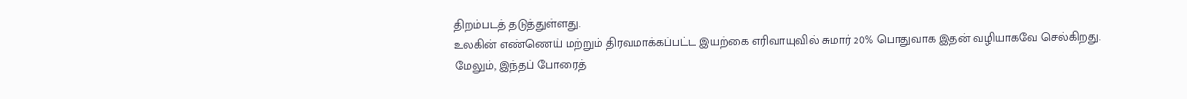திறம்படத் தடுத்துள்ளது.
உலகின் எண்ணெய் மற்றும் திரவமாக்கப்பட்ட இயற்கை எரிவாயுவில் சுமார் 20% பொதுவாக இதன் வழியாகவே செல்கிறது.
மேலும், இந்தப் போரைத்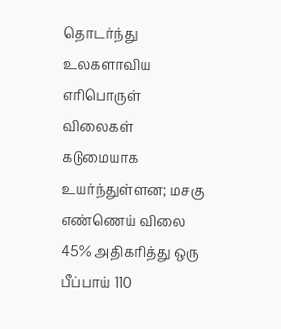தொடர்ந்து உலகளாவிய எரிபொருள் விலைகள் கடுமையாக உயர்ந்துள்ளன; மசகு எண்ணெய் விலை 45% அதிகரித்து ஒரு பீப்பாய் 110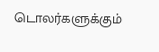டொலர்களுக்கும்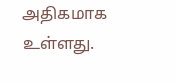அதிகமாக உள்ளது.